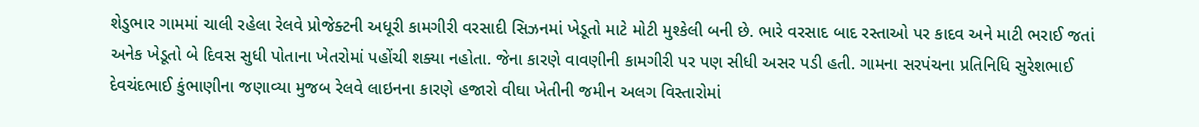શેડુભાર ગામમાં ચાલી રહેલા રેલવે પ્રોજેક્ટની અધૂરી કામગીરી વરસાદી સિઝનમાં ખેડૂતો માટે મોટી મુશ્કેલી બની છે. ભારે વરસાદ બાદ રસ્તાઓ પર કાદવ અને માટી ભરાઈ જતાં અનેક ખેડૂતો બે દિવસ સુધી પોતાના ખેતરોમાં પહોંચી શક્યા નહોતા. જેના કારણે વાવણીની કામગીરી પર પણ સીધી અસર પડી હતી. ગામના સરપંચના પ્રતિનિધિ સુરેશભાઈ દેવચંદભાઈ કુંભાણીના જણાવ્યા મુજબ રેલવે લાઇનના કારણે હજારો વીઘા ખેતીની જમીન અલગ વિસ્તારોમાં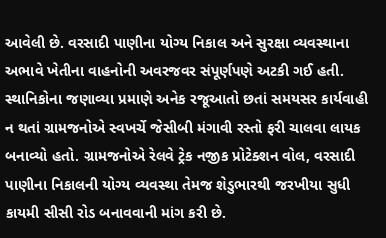આવેલી છે. વરસાદી પાણીના યોગ્ય નિકાલ અને સુરક્ષા વ્યવસ્થાના અભાવે ખેતીના વાહનોની અવરજવર સંપૂર્ણપણે અટકી ગઈ હતી. સ્થાનિકોના જણાવ્યા પ્રમાણે અનેક રજૂઆતો છતાં સમયસર કાર્યવાહી ન થતાં ગ્રામજનોએ સ્વખર્ચે જેસીબી મંગાવી રસ્તો ફરી ચાલવા લાયક બનાવ્યો હતો. ગ્રામજનોએ રેલવે ટ્રેક નજીક પ્રોટેક્શન વોલ, વરસાદી પાણીના નિકાલની યોગ્ય વ્યવસ્થા તેમજ શેડુભારથી જરખીયા સુધી કાયમી સીસી રોડ બનાવવાની માંગ કરી છે.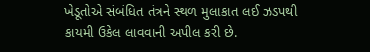ખેડૂતોએ સંબંધિત તંત્રને સ્થળ મુલાકાત લઈ ઝડપથી કાયમી ઉકેલ લાવવાની અપીલ કરી છે.